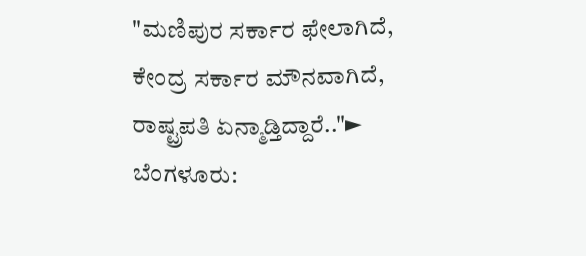"ಮಣಿಪುರ ಸರ್ಕಾರ ಫೇಲಾಗಿದೆ, ಕೇಂದ್ರ ಸರ್ಕಾರ ಮೌನವಾಗಿದೆ, ರಾಷ್ಟ್ರಪತಿ ಏನ್ಮಾಡ್ತಿದ್ದಾರೆ.."► ಬೆಂಗಳೂರು: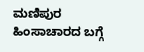ಮಣಿಪುರ ಹಿಂಸಾಚಾರದ ಬಗ್ಗೆ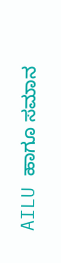AILU ಹಾಗೂ ಸಮಾನ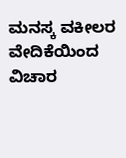ಮನಸ್ಕ ವಕೀಲರ ವೇದಿಕೆಯಿಂದ ವಿಚಾರ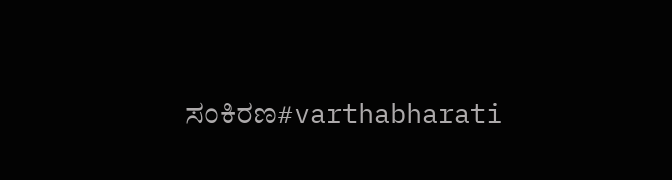ಸಂಕಿರಣ#varthabharati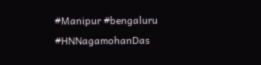#Manipur #bengaluru #HNNagamohanDas